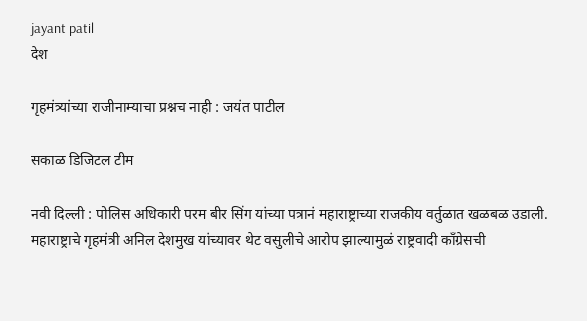jayant patil
देश

गृहमंत्र्यांच्या राजीनाम्याचा प्रश्नच नाही : जयंत पाटील

सकाळ डिजिटल टीम

नवी दिल्ली : पोलिस अधिकारी परम बीर सिंग यांच्या पत्रानं महाराष्ट्राच्या राजकीय वर्तुळात खळबळ उडाली. महाराष्ट्राचे गृहमंत्री अनिल देशमुख यांच्यावर थेट वसुलीचे आरोप झाल्यामुळं राष्ट्रवादी काँग्रेसची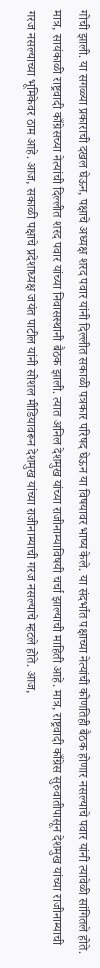गोची झाली. या सगळ्या प्रकाराची दखल घेऊन, पक्षाचे अध्यक्ष शरद पवार यांनी दिल्लीत सकाळी पत्रकार परिषद घेऊन या विषयावर भाष्य केले. या संदर्भात पक्षाच्या नेत्यांची कोणतिही बैठक होणार नसल्याचे पवार यांनी त्यावेळी सांगितले होते. मात्र, सायंकाळी राष्ट्रवादी काँग्रेसच्या नेत्यांची दिल्लीत शरद पवार यांच्या निवासस्थानी बैठक झाली. त्यात अनिल देशमुख यांच्या राजीनाम्याविषयी चर्चा झाल्याची माहिती आहे. मात्र, राष्ट्रवादी काँग्रेस सुरुवातीपासून देशमुख यांच्या राजीनाम्याची गरज नसल्याच्या भूमिकेवर ठाम आहे. आज, सकाळी पक्षाचे प्रदेशाध्यक्ष जयंत पाटील यांनी सोशल मीडियावरून देशमुख यांच्या राजीनाम्याची गरज नसल्याचे म्हटले होते. आज,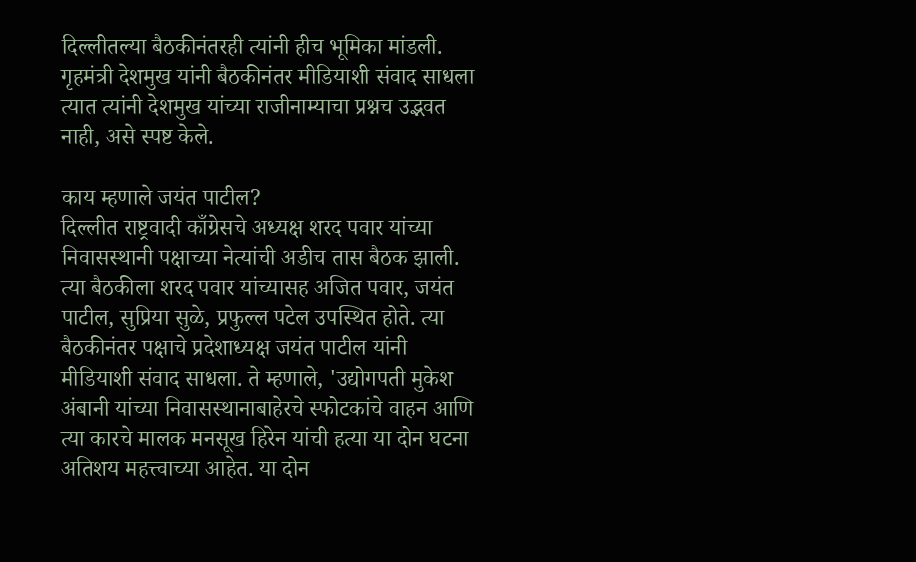दिल्लीतल्या बैठकीनंतरही त्यांनी हीच भूमिका मांडली. गृहमंत्री देशमुख यांनी बैठकीनंतर मीडियाशी संवाद साधला त्यात त्यांनी देशमुख यांच्या राजीनाम्याचा प्रश्नच उद्भवत नाही, असे स्पष्ट केले.

काय म्हणाले जयंत पाटील?
दिल्लीत राष्ट्रवादी काँग्रेसचे अध्यक्ष शरद पवार यांच्या निवासस्थानी पक्षाच्या नेत्यांची अडीच तास बैठक झाली. त्या बैठकीला शरद पवार यांच्यासह अजित पवार, जयंत पाटील, सुप्रिया सुळे, प्रफुल्ल पटेल उपस्थित होते. त्या बैठकीनंतर पक्षाचे प्रदेशाध्यक्ष जयंत पाटील यांनी मीडियाशी संवाद साधला. ते म्हणाले, 'उद्योगपती मुकेश अंबानी यांच्या निवासस्थानाबाहेरचे स्फोटकांचे वाहन आणि त्या कारचे मालक मनसूख हिरेन यांची हत्या या दोन घटना अतिशय महत्त्वाच्या आहेत. या दोन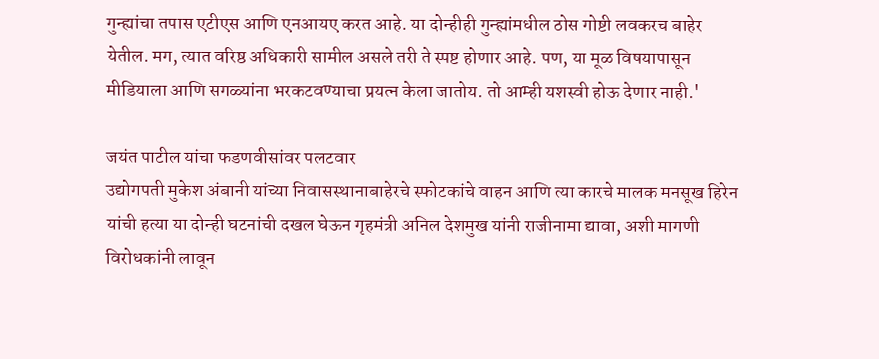गुन्ह्यांचा तपास एटीएस आणि एनआयए करत आहे. या दोन्हीही गुन्ह्यांमधील ठोस गोष्टी लवकरच बाहेर येतील. मग, त्यात वरिष्ठ अधिकारी सामील असले तरी ते स्पष्ट होणार आहे. पण, या मूळ विषयापासून मीडियाला आणि सगळ्यांना भरकटवण्याचा प्रयत्न केला जातोय. तो आम्ही यशस्वी होऊ देणार नाही.'

जयंत पाटील यांचा फडणवीसांवर पलटवार
उद्योगपती मुकेश अंबानी यांच्या निवासस्थानाबाहेरचे स्फोटकांचे वाहन आणि त्या कारचे मालक मनसूख हिरेन यांची हत्या या दोन्ही घटनांची दखल घेऊन गृहमंत्री अनिल देशमुख यांनी राजीनामा द्यावा, अशी मागणी विरोधकांनी लावून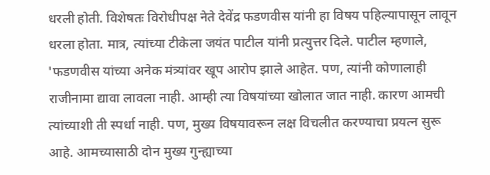धरली होती. विशेषतः विरोधीपक्ष नेते देवेंद्र फडणवीस यांनी हा विषय पहिल्यापासून लावून धरला होता. मात्र, त्यांच्या टीकेला जयंत पाटील यांनी प्रत्युत्तर दिले. पाटील म्हणाले, 'फडणवीस यांच्या अनेक मंत्र्यांवर खूप आरोप झाले आहेत. पण, त्यांनी कोणालाही राजीनामा द्यावा लावला नाही. आम्ही त्या विषयांच्या खोलात जात नाही. कारण आमची त्यांच्याशी ती स्पर्धा नाही. पण, मुख्य विषयावरून लक्ष विचलीत करण्याचा प्रयत्न सुरू आहे. आमच्यासाठी दोन मुख्य गुन्ह्याच्या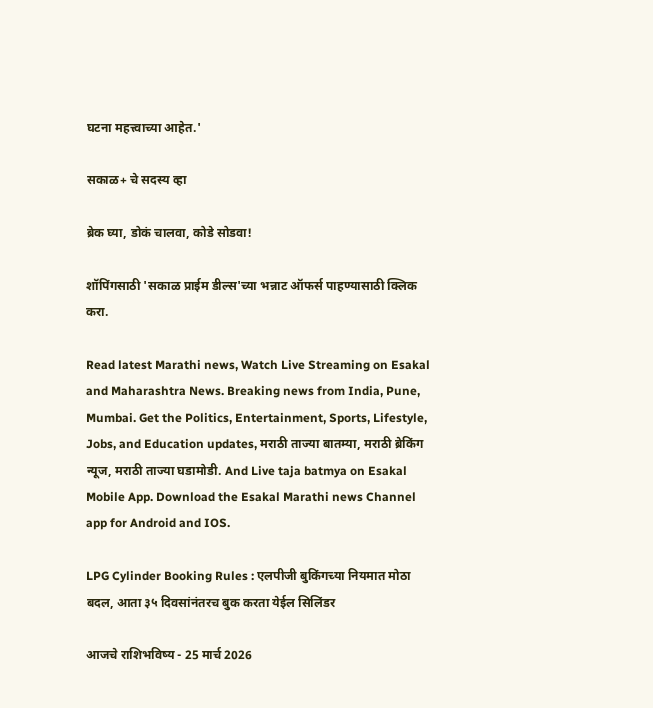घटना महत्त्वाच्या आहेत.'

सकाळ+ चे सदस्य व्हा

ब्रेक घ्या, डोकं चालवा, कोडे सोडवा!

शॉपिंगसाठी 'सकाळ प्राईम डील्स'च्या भन्नाट ऑफर्स पाहण्यासाठी क्लिक करा.

Read latest Marathi news, Watch Live Streaming on Esakal and Maharashtra News. Breaking news from India, Pune, Mumbai. Get the Politics, Entertainment, Sports, Lifestyle, Jobs, and Education updates, मराठी ताज्या बातम्या, मराठी ब्रेकिंग न्यूज, मराठी ताज्या घडामोडी. And Live taja batmya on Esakal Mobile App. Download the Esakal Marathi news Channel app for Android and IOS.

LPG Cylinder Booking Rules : एलपीजी बुकिंगच्या नियमात मोठा बदल, आता ३५ दिवसांनंतरच बुक करता येईल सिलिंडर

आजचे राशिभविष्य - 25 मार्च 2026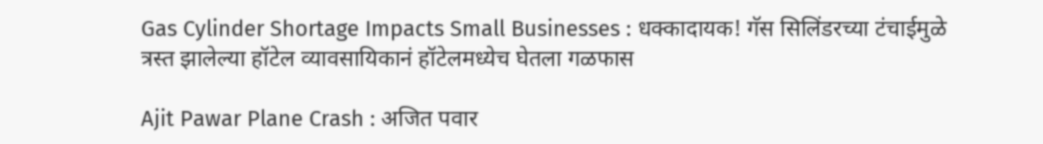Gas Cylinder Shortage Impacts Small Businesses : धक्कादायक! गॅस सिलिंडरच्या टंचाईमुळे त्रस्त झालेल्या हॉटेल व्यावसायिकानं हॉटेलमध्येच घेतला गळफास

Ajit Pawar Plane Crash : अजित पवार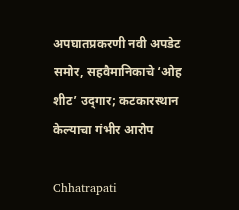अपघातप्रकरणी नवी अपडेट समोर, सहवैमानिकाचे ‘ओह शीट’ उद्‍गार; कटकारस्थान केल्याचा गंभीर आरोप

Chhatrapati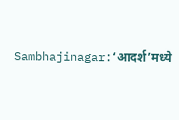Sambhajinagar:‘आदर्श’मध्ये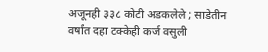अजूनही ३३८ कोटी अडकलेले ; साडेतीन वर्षांत दहा टक्केही कर्ज वसुली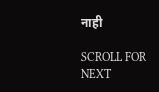नाही

SCROLL FOR NEXT